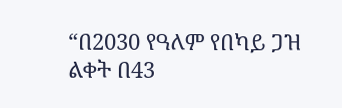“በ2030 የዓለም የበካይ ጋዝ ልቀት በ43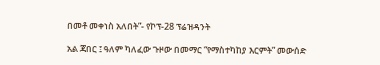በመቶ መቀነስ አለበት”- የኮፕ-28 ፕሬዝዳንት

አል ጃበር ፤ ዓለም ካለፈው ጉዞው በመማር “የማስተካከያ እርምት” መውሰድ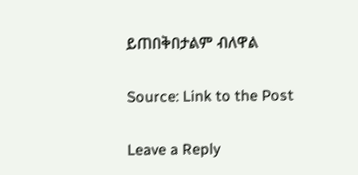ይጠበቅበታልም ብለዋል

Source: Link to the Post

Leave a Reply